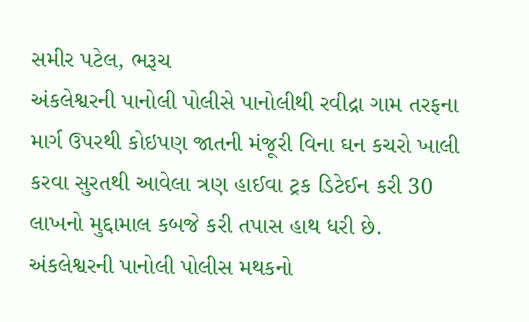સમીર પટેલ, ભરૂચ
અંકલેશ્વરની પાનોલી પોલીસે પાનોલીથી રવીદ્રા ગામ તરફના માર્ગ ઉપરથી કોઇપણ જાતની મંજૂરી વિના ઘન કચરો ખાલી કરવા સુરતથી આવેલા ત્રણ હાઈવા ટ્રક ડિટેઈન કરી 30 લાખનો મુદ્દામાલ કબજે કરી તપાસ હાથ ધરી છે.
અંકલેશ્વરની પાનોલી પોલીસ મથકનો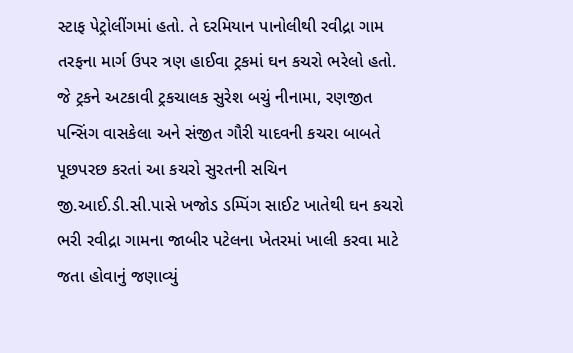સ્ટાફ પેટ્રોલીંગમાં હતો. તે દરમિયાન પાનોલીથી રવીદ્રા ગામ તરફના માર્ગ ઉપર ત્રણ હાઈવા ટ્રકમાં ઘન કચરો ભરેલો હતો. જે ટ્રકને અટકાવી ટ્રકચાલક સુરેશ બચું નીનામા, રણજીત પન્સિંગ વાસકેલા અને સંજીત ગૌરી યાદવની કચરા બાબતે પૂછપરછ કરતાં આ કચરો સુરતની સચિન જી.આઈ.ડી.સી.પાસે ખજોડ ડમ્પિંગ સાઈટ ખાતેથી ઘન કચરો ભરી રવીદ્રા ગામના જાબીર પટેલના ખેતરમાં ખાલી કરવા માટે જતા હોવાનું જણાવ્યું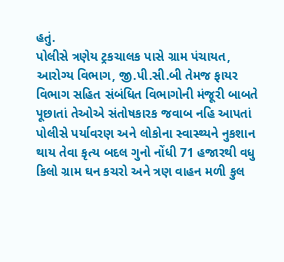હતું.
પોલીસે ત્રણેય ટ્રકચાલક પાસે ગ્રામ પંચાયત, આરોગ્ય વિભાગ, જી.પી.સી.બી તેમજ ફાયર વિભાગ સહિત સંબંધિત વિભાગોની મંજૂરી બાબતે પૂછાતાં તેઓએ સંતોષકારક જવાબ નહિ આપતાં પોલીસે પર્યાવરણ અને લોકોના સ્વાસ્થ્યને નુકશાન થાય તેવા કૃત્ય બદલ ગુનો નોંધી 71 હજારથી વધુ કિલો ગ્રામ ઘન કચરો અને ત્રણ વાહન મળી કુલ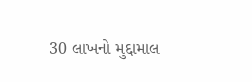30 લાખનો મુદ્દામાલ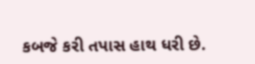કબજે કરી તપાસ હાથ ધરી છે.